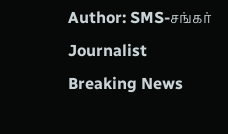Author: SMS-சங்கர்
Journalist
Breaking News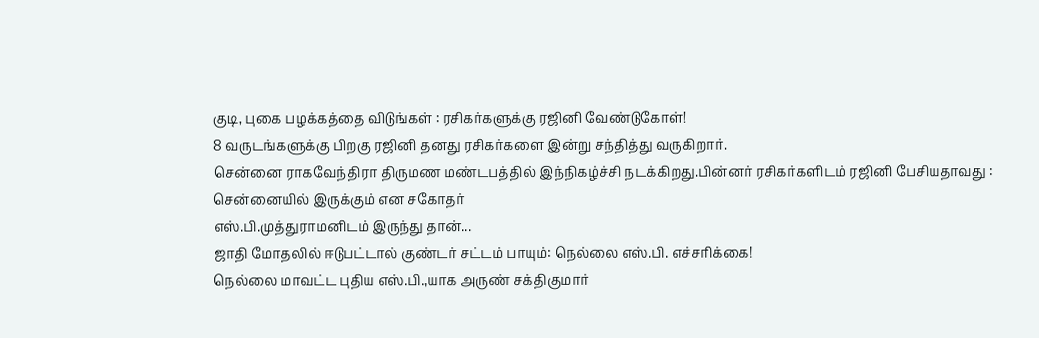குடி, புகை பழக்கத்தை விடுங்கள் : ரசிகர்களுக்கு ரஜினி வேண்டுகோள்!
8 வருடங்களுக்கு பிறகு ரஜினி தனது ரசிகர்களை இன்று சந்தித்து வருகிறார்.
சென்னை ராகவேந்திரா திருமண மண்டபத்தில் இந்நிகழ்ச்சி நடக்கிறது.பின்னர் ரசிகர்களிடம் ரஜினி பேசியதாவது : சென்னையில் இருக்கும் என சகோதர்
எஸ்.பி.முத்துராமனிடம் இருந்து தான்...
ஜாதி மோதலில் ஈடுபட்டால் குண்டர் சட்டம் பாயும்: நெல்லை எஸ்.பி. எச்சரிக்கை!
நெல்லை மாவட்ட புதிய எஸ்.பி.,யாக அருண் சக்திகுமார்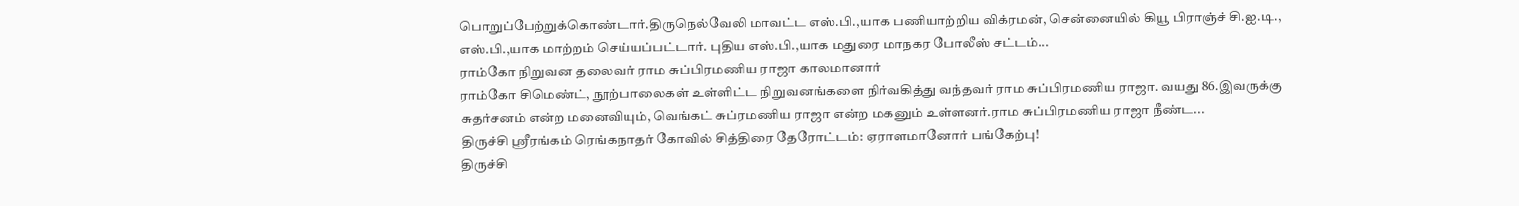பொறுப்பேற்றுக்கொண்டார்.திருநெல்வேலி மாவட்ட எஸ்.பி.,யாக பணியாற்றிய விக்ரமன், சென்னையில் கியூ பிராஞ்ச் சி.ஐ.டி., எஸ்.பி.,யாக மாற்றம் செய்யப்பட்டார். புதிய எஸ்.பி.,யாக மதுரை மாநகர போலீஸ் சட்டம்...
ராம்கோ நிறுவன தலைவர் ராம சுப்பிரமணிய ராஜா காலமானார்
ராம்கோ சிமெண்ட், நூற்பாலைகள் உள்ளிட்ட நிறுவனங்களை நிர்வகித்து வந்தவர் ராம சுப்பிரமணிய ராஜா. வயது 86.இவருக்கு சுதர்சனம் என்ற மனைவியும், வெங்கட் சுப்ரமணிய ராஜா என்ற மகனும் உள்ளனர்.ராம சுப்பிரமணிய ராஜா நீண்ட...
திருச்சி ஸ்ரீரங்கம் ரெங்கநாதர் கோவில் சித்திரை தேரோட்டம்: ஏராளமானோர் பங்கேற்பு!
திருச்சி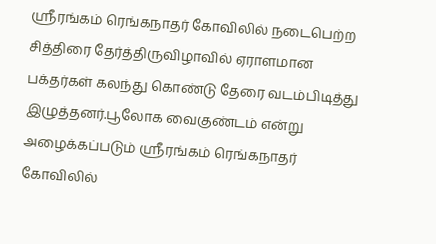ஸ்ரீரங்கம் ரெங்கநாதர் கோவிலில் நடைபெற்ற சித்திரை தேர்த்திருவிழாவில் ஏராளமான பக்தர்கள் கலந்து கொண்டு தேரை வடம்பிடித்து இழுத்தனர்.பூலோக வைகுண்டம் என்று அழைக்கப்படும் ஸ்ரீரங்கம் ரெங்கநாதர் கோவிலில்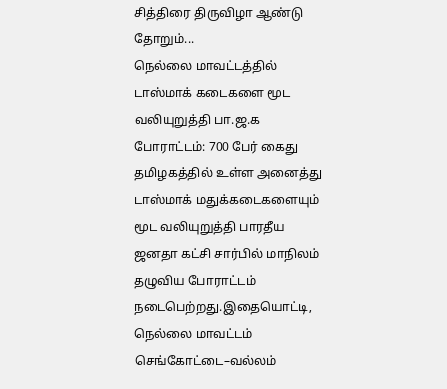சித்திரை திருவிழா ஆண்டு தோறும்...
நெல்லை மாவட்டத்தில் டாஸ்மாக் கடைகளை மூட வலியுறுத்தி பா.ஜ.க போராட்டம்: 700 பேர் கைது
தமிழகத்தில் உள்ள அனைத்து டாஸ்மாக் மதுக்கடைகளையும் மூட வலியுறுத்தி பாரதீய ஜனதா கட்சி சார்பில் மாநிலம் தழுவிய போராட்டம் நடைபெற்றது.இதையொட்டி, நெல்லை மாவட்டம் செங்கோட்டை–வல்லம்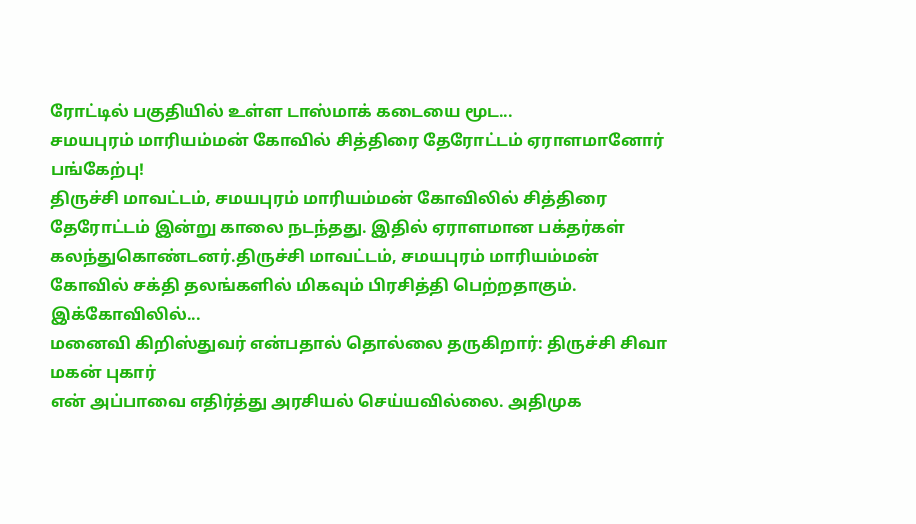ரோட்டில் பகுதியில் உள்ள டாஸ்மாக் கடையை மூட...
சமயபுரம் மாரியம்மன் கோவில் சித்திரை தேரோட்டம் ஏராளமானோர் பங்கேற்பு!
திருச்சி மாவட்டம், சமயபுரம் மாரியம்மன் கோவிலில் சித்திரை தேரோட்டம் இன்று காலை நடந்தது. இதில் ஏராளமான பக்தர்கள் கலந்துகொண்டனர்.திருச்சி மாவட்டம், சமயபுரம் மாரியம்மன் கோவில் சக்தி தலங்களில் மிகவும் பிரசித்தி பெற்றதாகும். இக்கோவிலில்...
மனைவி கிறிஸ்துவர் என்பதால் தொல்லை தருகிறார்: திருச்சி சிவா மகன் புகார்
என் அப்பாவை எதிர்த்து அரசியல் செய்யவில்லை. அதிமுக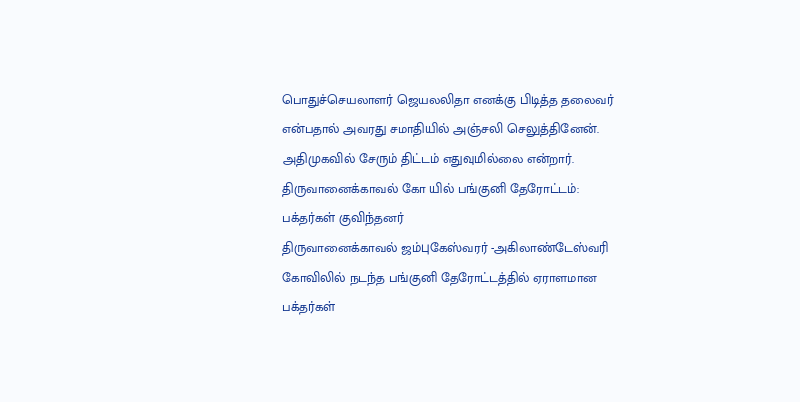பொதுச்செயலாளர் ஜெயலலிதா எனக்கு பிடித்த தலைவர் என்பதால் அவரது சமாதியில் அஞ்சலி செலுத்தினேன். அதிமுகவில் சேரும் திட்டம் எதுவுமில்லை என்றார்.
திருவானைக்காவல் கோ யில் பங்குனி தேரோட்டம்: பக்தர்கள் குவிந்தனர்
திருவானைக்காவல் ஜம்புகேஸ்வரர் -அகிலாண்டேஸ்வரி கோவிலில் நடந்த பங்குனி தேரோட்டத்தில் ஏராளமான பக்தர்கள்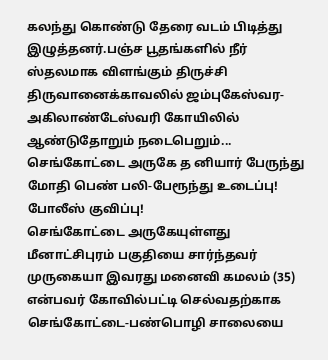கலந்து கொண்டு தேரை வடம் பிடித்து இழுத்தனர்.பஞ்ச பூதங்களில் நீர் ஸ்தலமாக விளங்கும் திருச்சி திருவானைக்காவலில் ஜம்புகேஸ்வர-அகிலாண்டேஸ்வரி கோயிலில் ஆண்டுதோறும் நடைபெறும்...
செங்கோட்டை அருகே த னியார் பேருந்து மோதி பெண் பலி-பேரூந்து உடைப்பு! போலீஸ் குவிப்பு!
செங்கோட்டை அருகேயுள்ளது மீனாட்சிபுரம் பகுதியை சார்ந்தவர் முருகையா இவரது மனைவி கமலம் (35) என்பவர் கோவில்பட்டி செல்வதற்காக செங்கோட்டை-பண்பொழி சாலையை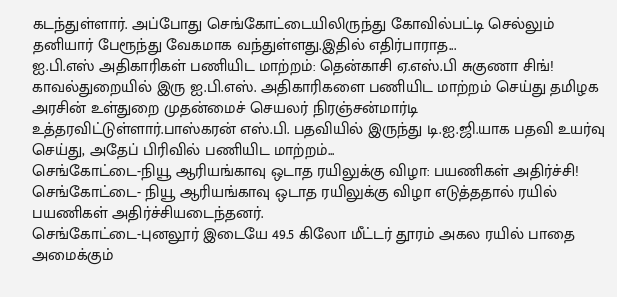கடந்துள்ளார். அப்போது செங்கோட்டையிலிருந்து கோவில்பட்டி செல்லும் தனியார் பேரூந்து வேகமாக வந்துள்ளது.இதில் எதிர்பாராத...
ஐ.பி.எஸ் அதிகாரிகள் பணியிட மாற்றம்: தென்காசி ஏ.எஸ்.பி சுகுணா சிங்!
காவல்துறையில் இரு ஐ.பி.எஸ். அதிகாரிகளை பணியிட மாற்றம் செய்து தமிழக அரசின் உள்துறை முதன்மைச் செயலர் நிரஞ்சன்மார்டி உத்தரவிட்டுள்ளார்.பாஸ்கரன் எஸ்.பி. பதவியில் இருந்து டி.ஐ.ஜி.யாக பதவி உயர்வு செய்து, அதேப் பிரிவில் பணியிட மாற்றம்...
செங்கோட்டை-நியூ ஆரியங்காவு ஒடாத ரயிலுக்கு விழா: பயணிகள் அதிர்ச்சி!
செங்கோட்டை- நியூ ஆரியங்காவு ஒடாத ரயிலுக்கு விழா எடுத்ததால் ரயில் பயணிகள் அதிர்ச்சியடைந்தனர்.
செங்கோட்டை-புனலூர் இடையே 49.5 கிலோ மீட்டர் தூரம் அகல ரயில் பாதை அமைக்கும்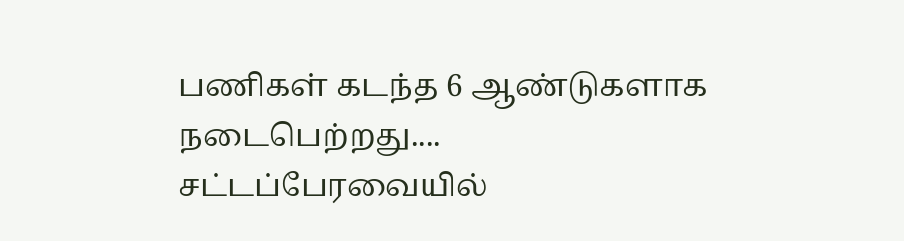பணிகள் கடந்த 6 ஆண்டுகளாக நடைபெற்றது....
சட்டப்பேரவையில்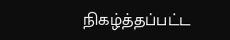நிகழ்த்தப்பட்ட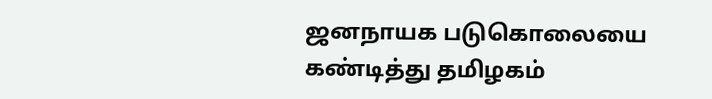ஜனநாயக படுகொலையை கண்டித்து தமிழகம்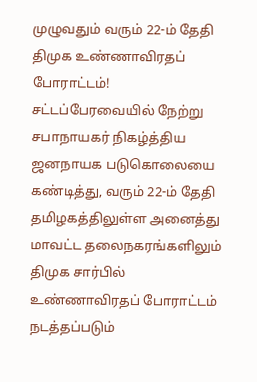முழுவதும் வரும் 22-ம் தேதி திமுக உண்ணாவிரதப் போராட்டம்!
சட்டப்பேரவையில் நேற்று சபாநாயகர் நிகழ்த்திய ஜனநாயக படுகொலையை கண்டித்து, வரும் 22-ம் தேதி தமிழகத்திலுள்ள அனைத்து மாவட்ட தலைநகரங்களிலும் திமுக சார்பில் உண்ணாவிரதப் போராட்டம் நடத்தப்படும்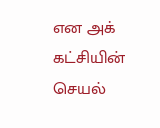என அக் கட்சியின் செயல்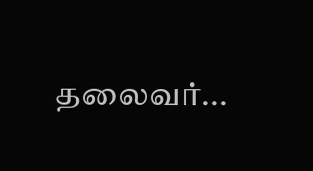தலைவர்...